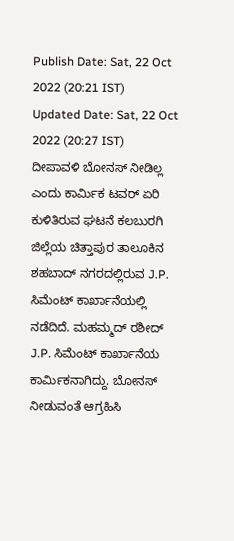Publish Date: Sat, 22 Oct 2022 (20:21 IST)
Updated Date: Sat, 22 Oct 2022 (20:27 IST)
ದೀಪಾವಳಿ ಬೋನಸ್ ನೀಡಿಲ್ಲ ಎಂದು ಕಾರ್ಮಿಕ ಟವರ್ ಏರಿ ಕುಳಿತಿರುವ ಘಟನೆ ಕಲಬುರಗಿ ಜಿಲ್ಲೆಯ ಚಿತ್ತಾಪುರ ತಾಲೂಕಿನ ಶಹಬಾದ್ ನಗರದಲ್ಲಿರುವ J.P. ಸಿಮೆಂಟ್ ಕಾರ್ಖಾನೆಯಲ್ಲಿ ನಡೆದಿದೆ. ಮಹಮ್ಮದ್ ರಶೀದ್ J.P. ಸಿಮೆಂಟ್ ಕಾರ್ಖಾನೆಯ ಕಾರ್ಮಿಕನಾಗಿದ್ದು. ಬೋನಸ್ ನೀಡುವಂತೆ ಆಗ್ರಹಿಸಿ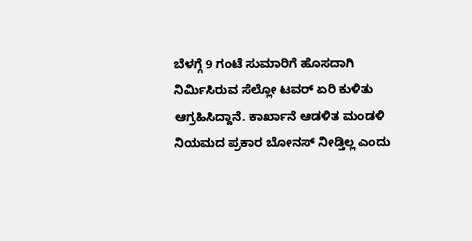ಬೆಳಗ್ಗೆ 9 ಗಂಟೆ ಸುಮಾರಿಗೆ ಹೊಸದಾಗಿ ನಿರ್ಮಿಸಿರುವ ಸೆಲ್ಲೋ ಟವರ್ ಏರಿ ಕುಳಿತು ಆಗ್ರಹಿಸಿದ್ದಾನೆ. ಕಾರ್ಖಾನೆ ಆಡಳಿತ ಮಂಡಳಿ ನಿಯಮದ ಪ್ರಕಾರ ಬೋನಸ್ ನೀಡ್ತಿಲ್ಲ ಎಂದು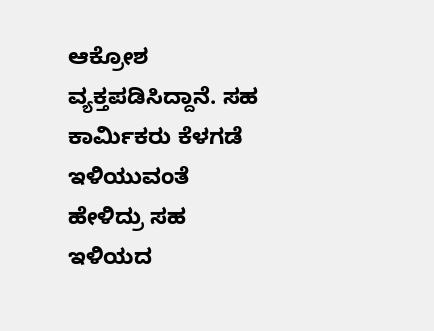ಆಕ್ರೋಶ ವ್ಯಕ್ತಪಡಿಸಿದ್ದಾನೆ. ಸಹ ಕಾರ್ಮಿಕರು ಕೆಳಗಡೆ ಇಳಿಯುವಂತೆ ಹೇಳಿದ್ರು ಸಹ ಇಳಿಯದ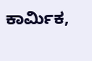ಕಾರ್ಮಿಕ,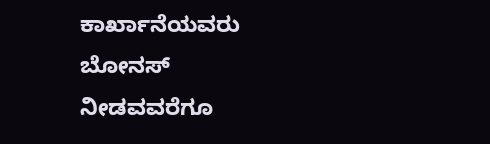ಕಾರ್ಖಾನೆಯವರು ಬೋನಸ್ ನೀಡವವರೆಗೂ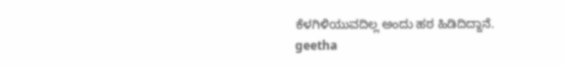ಕೆಳಗಿಳಿಯುವದಿಲ್ಲ ಅಂದು ಹಠ ಹಿಡಿದಿದ್ದಾನೆ.
geetha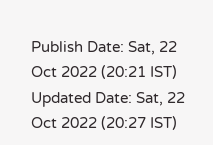Publish Date: Sat, 22 Oct 2022 (20:21 IST)
Updated Date: Sat, 22 Oct 2022 (20:27 IST)